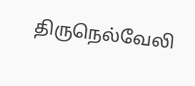திருநெல்வேலி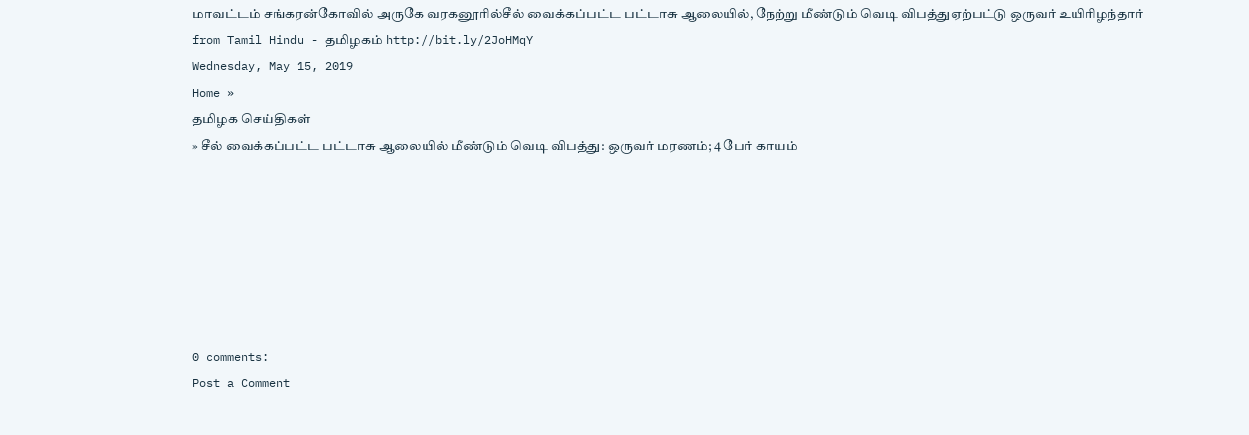மாவட்டம் சங்கரன்கோவில் அருகே வரகனூரில்சீல் வைக்கப்பட்ட பட்டாசு ஆலையில், நேற்று மீண்டும் வெடி விபத்துஏற்பட்டு ஒருவர் உயிரிழந்தார்
from Tamil Hindu - தமிழகம் http://bit.ly/2JoHMqY
Wednesday, May 15, 2019
Home »
தமிழக செய்திகள்
» சீல் வைக்கப்பட்ட பட்டாசு ஆலையில் மீண்டும் வெடி விபத்து: ஒருவர் மரணம்; 4 பேர் காயம்







0 comments:
Post a Comment